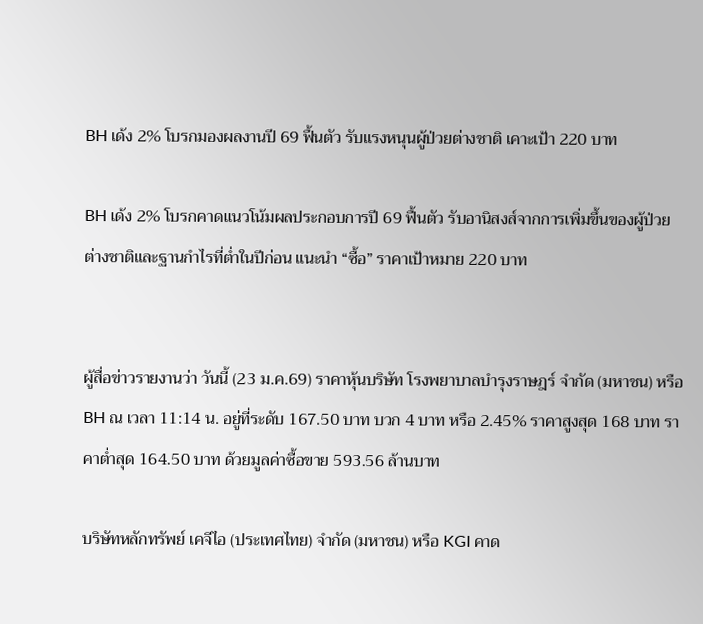BH เด้ง 2% โบรกมองผลงานปี 69 ฟื้นตัว รับแรงหนุนผู้ป่วยต่างชาติ เคาะเป้า 220 บาท

BH เด้ง 2% โบรกคาดแนวโน้มผลประกอบการปี 69 ฟื้นตัว รับอานิสงส์จากการเพิ่มขึ้นของผู้ป่วยต่างชาติและฐานกำไรที่ต่ำในปีก่อน แนะนำ “ซื้อ” ราคาเป้าหมาย 220 บาท


ผู้สื่อข่าวรายงานว่า วันนี้ (23 ม.ค.69) ราคาหุ้นบริษัท โรงพยาบาลบำรุงราษฎร์ จำกัด (มหาชน) หรือ BH ณ เวลา 11:14 น. อยู่ที่ระดับ 167.50 บาท บวก 4 บาท หรือ 2.45% ราคาสูงสุด 168 บาท ราคาต่ำสุด 164.50 บาท ด้วยมูลค่าซื้อขาย 593.56 ล้านบาท

บริษัทหลักทรัพย์ เคจีไอ (ประเทศไทย) จำกัด (มหาชน) หรือ KGI คาด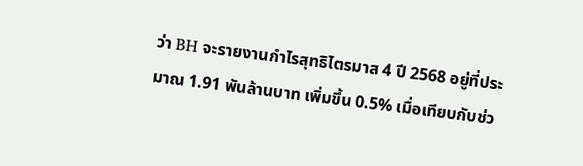ว่า BH จะรายงานกำไรสุทธิไตรมาส 4 ปี 2568 อยู่ที่ประมาณ 1.91 พันล้านบาท เพิ่มขึ้น 0.5% เมื่อเทียบกับช่ว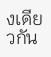งเดียวกัน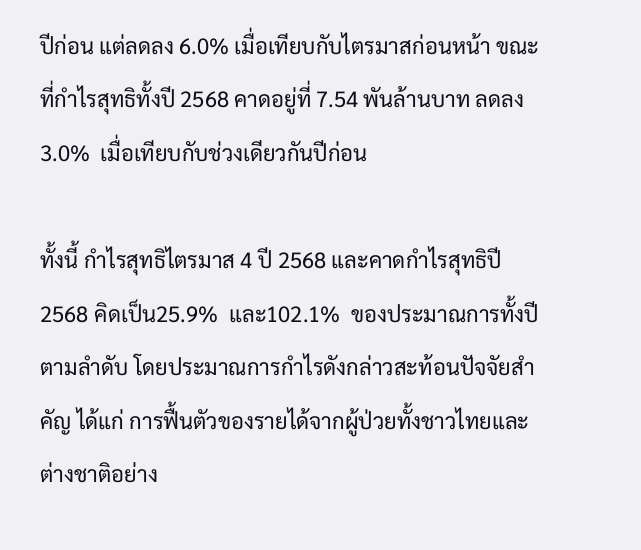ปีก่อน แต่ลดลง 6.0% เมื่อเทียบกับไตรมาสก่อนหน้า ขณะที่กำไรสุทธิทั้งปี 2568 คาดอยู่ที่ 7.54 พันล้านบาท ลดลง3.0%  เมื่อเทียบกับช่วงเดียวกันปีก่อน

ทั้งนี้ กำไรสุทธิไตรมาส 4 ปี 2568 และคาดกำไรสุทธิปี 2568 คิดเป็น25.9%  และ102.1%  ของประมาณการทั้งปีตามลำดับ โดยประมาณการกำไรดังกล่าวสะท้อนปัจจัยสำคัญ ได้แก่ การฟื้นตัวของรายได้จากผู้ป่วยทั้งชาวไทยและต่างชาติอย่าง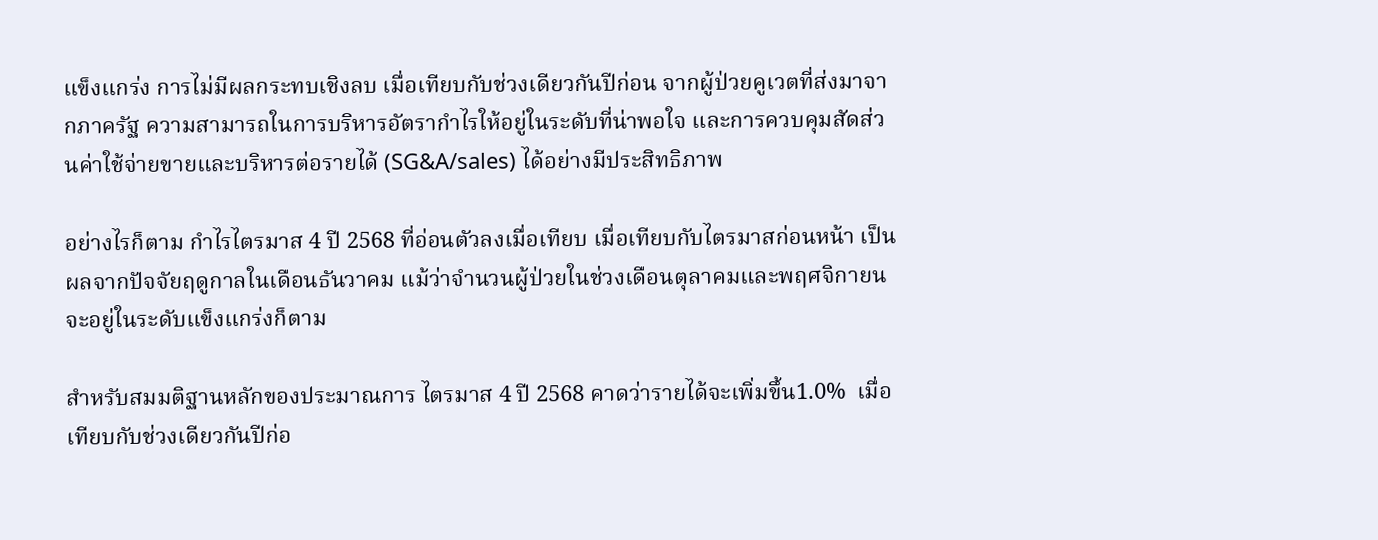แข็งแกร่ง การไม่มีผลกระทบเชิงลบ เมื่อเทียบกับช่วงเดียวกันปีก่อน จากผู้ป่วยคูเวตที่ส่งมาจากภาครัฐ ความสามารถในการบริหารอัตรากำไรให้อยู่ในระดับที่น่าพอใจ และการควบคุมสัดส่วนค่าใช้จ่ายขายและบริหารต่อรายได้ (SG&A/sales) ได้อย่างมีประสิทธิภาพ

อย่างไรก็ตาม กำไรไตรมาส 4 ปี 2568 ที่อ่อนตัวลงเมื่อเทียบ เมื่อเทียบกับไตรมาสก่อนหน้า เป็นผลจากปัจจัยฤดูกาลในเดือนธันวาคม แม้ว่าจำนวนผู้ป่วยในช่วงเดือนตุลาคมและพฤศจิกายนจะอยู่ในระดับแข็งแกร่งก็ตาม

สำหรับสมมติฐานหลักของประมาณการ ไตรมาส 4 ปี 2568 คาดว่ารายได้จะเพิ่มขึ้น1.0%  เมื่อเทียบกับช่วงเดียวกันปีก่อ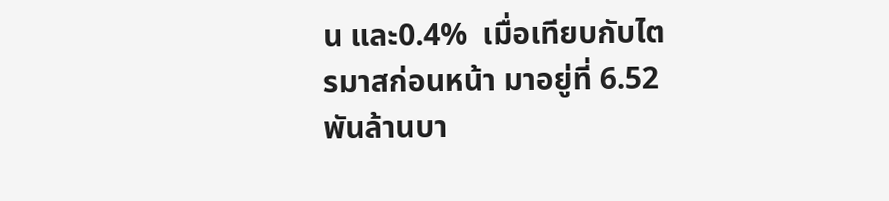น และ0.4%  เมื่อเทียบกับไตรมาสก่อนหน้า มาอยู่ที่ 6.52 พันล้านบา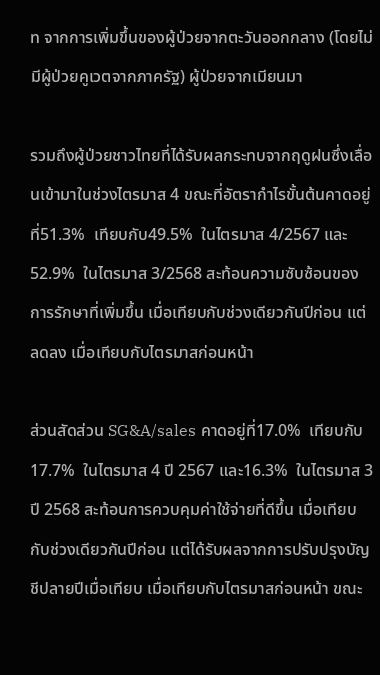ท จากการเพิ่มขึ้นของผู้ป่วยจากตะวันออกกลาง (โดยไม่มีผู้ป่วยคูเวตจากภาครัฐ) ผู้ป่วยจากเมียนมา

รวมถึงผู้ป่วยชาวไทยที่ได้รับผลกระทบจากฤดูฝนซึ่งเลื่อนเข้ามาในช่วงไตรมาส 4 ขณะที่อัตรากำไรขั้นต้นคาดอยู่ที่51.3%  เทียบกับ49.5%  ในไตรมาส 4/2567 และ52.9%  ในไตรมาส 3/2568 สะท้อนความซับซ้อนของการรักษาที่เพิ่มขึ้น เมื่อเทียบกับช่วงเดียวกันปีก่อน แต่ลดลง เมื่อเทียบกับไตรมาสก่อนหน้า

ส่วนสัดส่วน SG&A/sales คาดอยู่ที่17.0%  เทียบกับ17.7%  ในไตรมาส 4 ปี 2567 และ16.3%  ในไตรมาส 3 ปี 2568 สะท้อนการควบคุมค่าใช้จ่ายที่ดีขึ้น เมื่อเทียบกับช่วงเดียวกันปีก่อน แต่ได้รับผลจากการปรับปรุงบัญชีปลายปีเมื่อเทียบ เมื่อเทียบกับไตรมาสก่อนหน้า ขณะ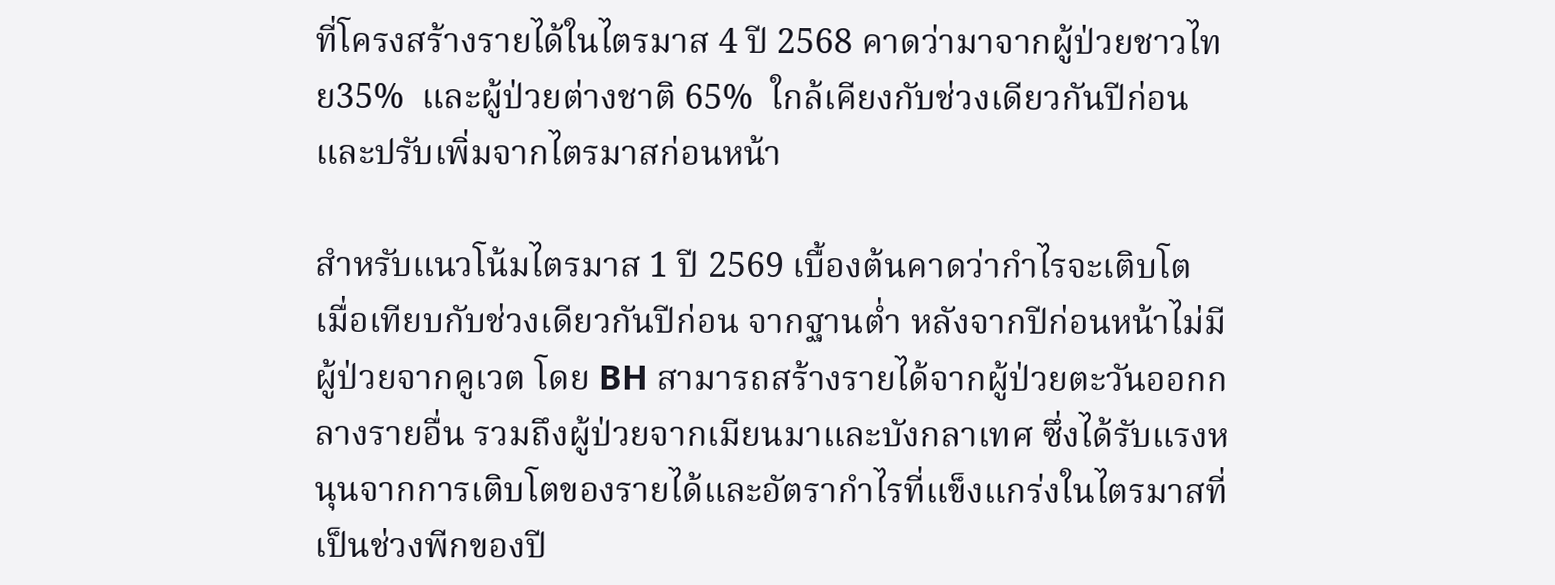ที่โครงสร้างรายได้ในไตรมาส 4 ปี 2568 คาดว่ามาจากผู้ป่วยชาวไทย35%  และผู้ป่วยต่างชาติ 65%  ใกล้เคียงกับช่วงเดียวกันปีก่อน และปรับเพิ่มจากไตรมาสก่อนหน้า

สำหรับแนวโน้มไตรมาส 1 ปี 2569 เบื้องต้นคาดว่ากำไรจะเติบโต เมื่อเทียบกับช่วงเดียวกันปีก่อน จากฐานต่ำ หลังจากปีก่อนหน้าไม่มีผู้ป่วยจากคูเวต โดย BH สามารถสร้างรายได้จากผู้ป่วยตะวันออกกลางรายอื่น รวมถึงผู้ป่วยจากเมียนมาและบังกลาเทศ ซึ่งได้รับแรงหนุนจากการเติบโตของรายได้และอัตรากำไรที่แข็งแกร่งในไตรมาสที่เป็นช่วงพีกของปี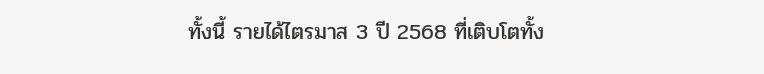ทั้งนี้ รายได้ไตรมาส 3 ปี 2568 ที่เติบโตทั้ง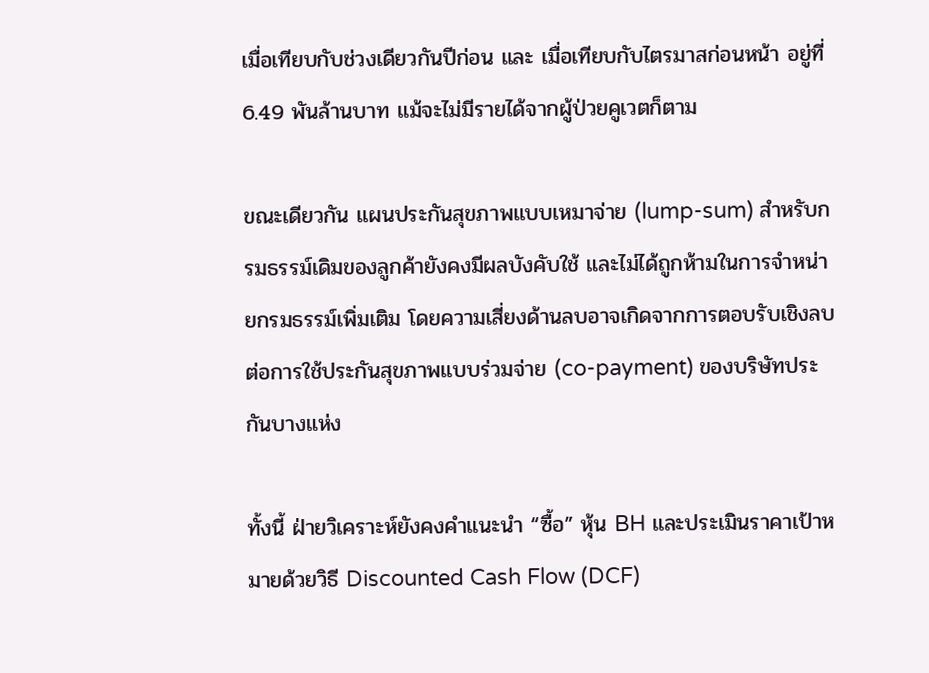เมื่อเทียบกับช่วงเดียวกันปีก่อน และ เมื่อเทียบกับไตรมาสก่อนหน้า อยู่ที่ 6.49 พันล้านบาท แม้จะไม่มีรายได้จากผู้ป่วยคูเวตก็ตาม

ขณะเดียวกัน แผนประกันสุขภาพแบบเหมาจ่าย (lump-sum) สำหรับกรมธรรม์เดิมของลูกค้ายังคงมีผลบังคับใช้ และไม่ได้ถูกห้ามในการจำหน่ายกรมธรรม์เพิ่มเติม โดยความเสี่ยงด้านลบอาจเกิดจากการตอบรับเชิงลบต่อการใช้ประกันสุขภาพแบบร่วมจ่าย (co-payment) ของบริษัทประกันบางแห่ง

ทั้งนี้ ฝ่ายวิเคราะห์ยังคงคำแนะนำ “ซื้อ” หุ้น BH และประเมินราคาเป้าหมายด้วยวิธี Discounted Cash Flow (DCF)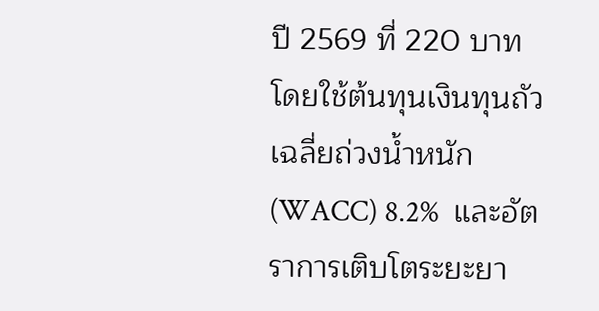ปี 2569 ที่ 220 บาท โดยใช้ต้นทุนเงินทุนถัวเฉลี่ยถ่วงน้ำหนัก (WACC) 8.2%  และอัตราการเติบโตระยะยา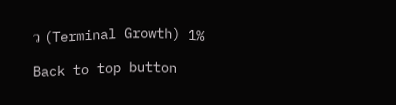ว (Terminal Growth) 1%

Back to top button